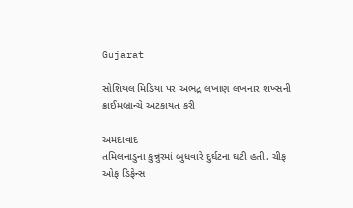Gujarat

સોશિયલ મિડિયા પર અભદ્ર લખાણ લખનાર શખ્સની ક્રાઈમબ્રાન્ચે અટકાયત કરી

અમદાવાદ
તમિલનાડુના કુન્નુરમાં બુધવારે દુર્ઘટના ઘટી હતી. ચીફ ઓફ ડિફેન્સ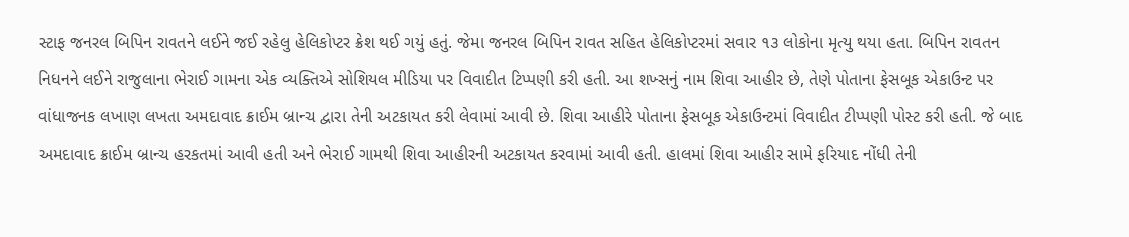સ્ટાફ જનરલ બિપિન રાવતને લઈને જઈ રહેલુ હેલિકોપ્ટર ક્રેશ થઈ ગયું હતું. જેમા જનરલ બિપિન રાવત સહિત હેલિકોપ્ટરમાં સવાર ૧૩ લોકોના મૃત્યુ થયા હતા. બિપિન રાવતન નિધનને લઈને રાજુલાના ભેરાઈ ગામના એક વ્યક્તિએ સોશિયલ મીડિયા પર વિવાદીત ટિપ્પણી કરી હતી. આ શખ્સનું નામ શિવા આહીર છે, તેણે પોતાના ફેસબૂક એકાઉન્ટ પર વાંધાજનક લખાણ લખતા અમદાવાદ ક્રાઈમ બ્રાન્ચ દ્વારા તેની અટકાયત કરી લેવામાં આવી છે. શિવા આહીરે પોતાના ફેસબૂક એકાઉન્ટમાં વિવાદીત ટીપ્પણી પોસ્ટ કરી હતી. જે બાદ અમદાવાદ ક્રાઈમ બ્રાન્ચ હરકતમાં આવી હતી અને ભેરાઈ ગામથી શિવા આહીરની અટકાયત કરવામાં આવી હતી. હાલમાં શિવા આહીર સામે ફરિયાદ નોંધી તેની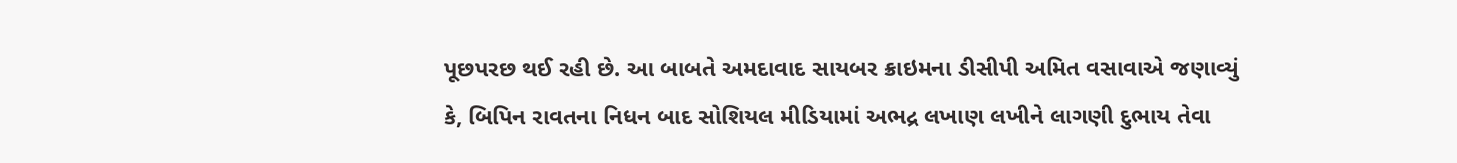પૂછપરછ થઈ રહી છે. આ બાબતે અમદાવાદ સાયબર ક્રાઇમના ડીસીપી અમિત વસાવાએ જણાવ્યું કે, બિપિન રાવતના નિધન બાદ સોશિયલ મીડિયામાં અભદ્ર લખાણ લખીને લાગણી દુભાય તેવા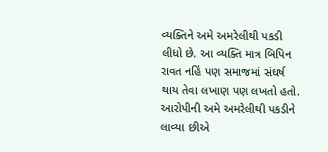વ્યક્તિને અમે અમરેલીથી પકડી લીધો છે. આ વ્યક્તિ માત્ર બિપિન રાવત નહિં પણ સમાજમાં સંઘર્ષ થાય તેવા લખાણ પણ લખતો હતો. આરોપીની અમે અમરેલીથી પકડીને લાવ્યા છીએ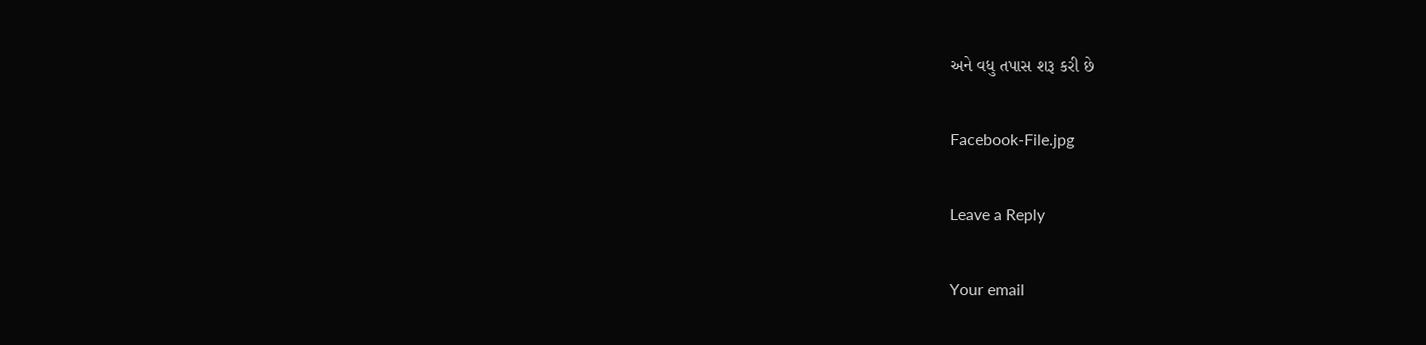અને વધુ તપાસ શરૂ કરી છે

Facebook-File.jpg

Leave a Reply

Your email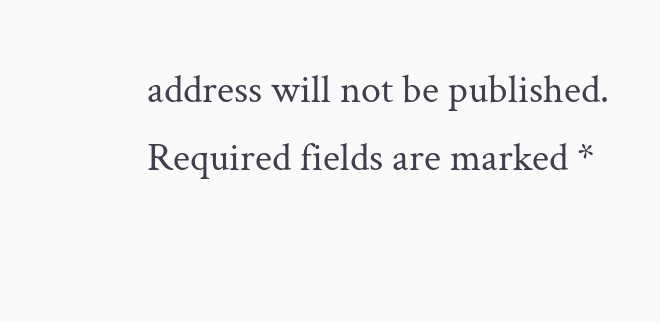address will not be published. Required fields are marked *